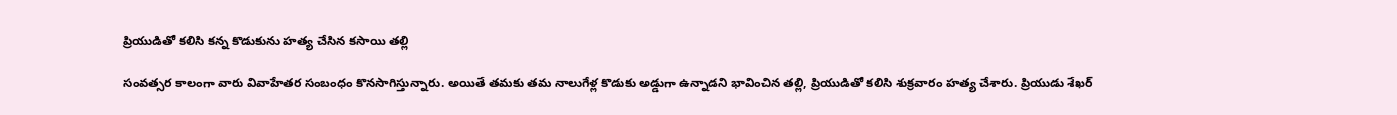ప్రియుడితో కలిసి కన్న కొడుకును హత్య చేసిన కసాయి తల్లి

సంవత్సర కాలంగా వారు వివాహేతర సంబంధం కొనసాగిస్తున్నారు. అయితే తమకు తమ నాలుగేళ్ల కొడుకు అడ్డుగా ఉన్నాడని భావించిన తల్లి, ప్రియుడితో కలిసి శుక్రవారం హత్య చేశారు. ప్రియుడు శేఖర్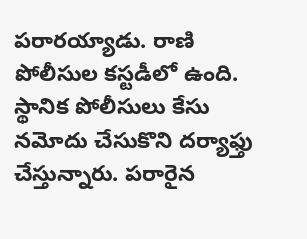పరారయ్యాడు. రాణి పోలీసుల కస్టడీలో ఉంది. స్థానిక పోలీసులు కేసు నమోదు చేసుకొని దర్యాఫ్తు చేస్తున్నారు. పరారైన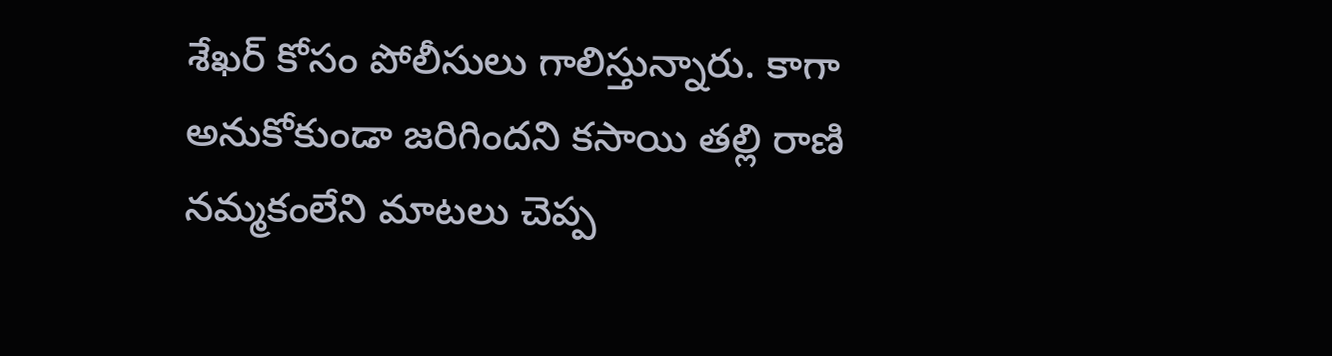శేఖర్ కోసం పోలీసులు గాలిస్తున్నారు. కాగా అనుకోకుండా జరిగిందని కసాయి తల్లి రాణి నమ్మకంలేని మాటలు చెప్ప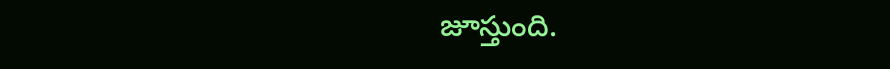జూస్తుంది.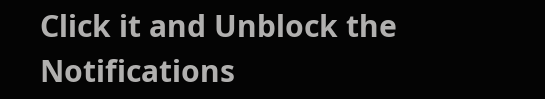Click it and Unblock the Notifications